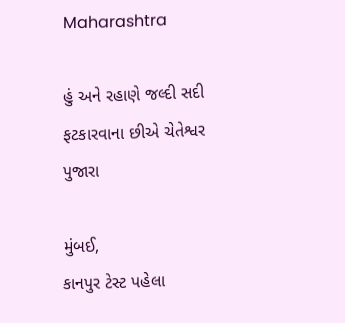Maharashtra

હું અને રહાણે જલ્દી સદી ફટકારવાના છીએ ચેતેશ્વર પુજારા

મુંબઈ,
કાનપુર ટેસ્ટ પહેલા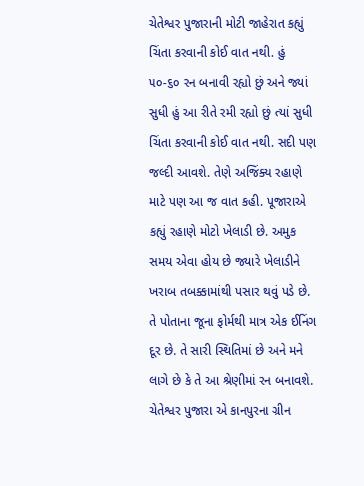ચેતેશ્વર પુજારાની મોટી જાહેરાત કહ્યું ચિંતા કરવાની કોઈ વાત નથી. હું ૫૦-૬૦ રન બનાવી રહ્યો છું અને જ્યાં સુધી હું આ રીતે રમી રહ્યો છું ત્યાં સુધી ચિંતા કરવાની કોઈ વાત નથી. સદી પણ જલ્દી આવશે. તેણે અજિંક્ય રહાણે માટે પણ આ જ વાત કહી. પૂજારાએ કહ્યું રહાણે મોટો ખેલાડી છે. અમુક સમય એવા હોય છે જ્યારે ખેલાડીને ખરાબ તબક્કામાંથી પસાર થવું પડે છે. તે પોતાના જૂના ફોર્મથી માત્ર એક ઈનિંગ દૂર છે. તે સારી સ્થિતિમાં છે અને મને લાગે છે કે તે આ શ્રેણીમાં રન બનાવશે. ચેતેશ્વર પુજારા એ કાનપુરના ગ્રીન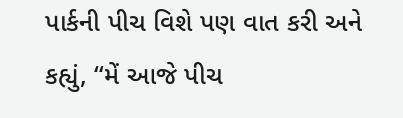પાર્કની પીચ વિશે પણ વાત કરી અને કહ્યું, “મેં આજે પીચ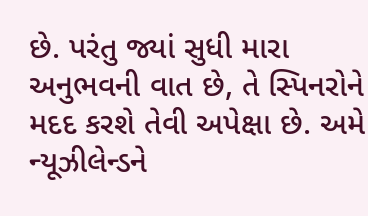છે. પરંતુ જ્યાં સુધી મારા અનુભવની વાત છે, તે સ્પિનરોને મદદ કરશે તેવી અપેક્ષા છે. અમે ન્યૂઝીલેન્ડને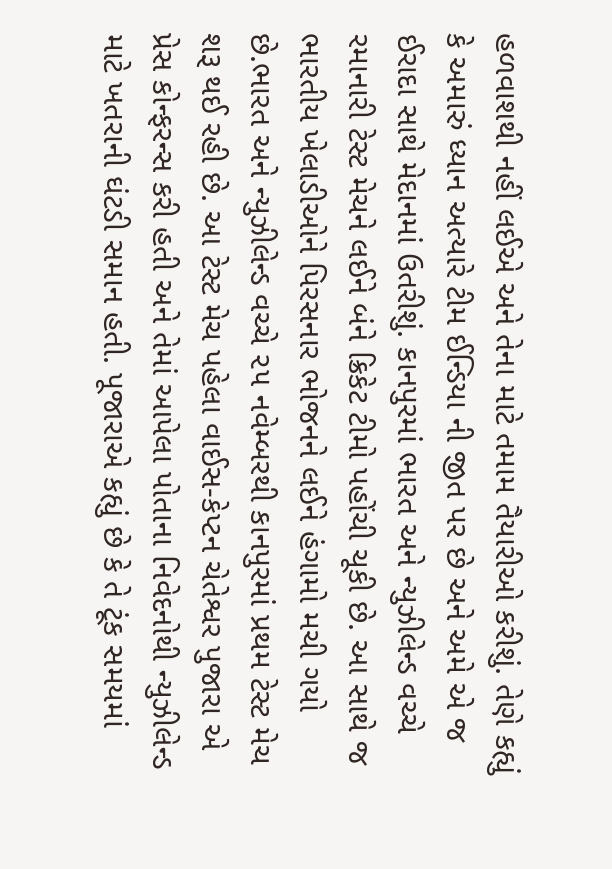હળવાશથી નહીં લઈએ અને તેના માટે તમામ તૈયારીઓ કરીશું. તેણે કહ્યું કે અમારું ધ્યાન અત્યારે ટીમ ઈન્ડિયા ની જીત પર છે અને અમે એ જ ઈરાદા સાથે મેદાનમાં ઉતરીશું. કાનપુરમાં ભારત અને ન્યુઝીલેન્ડ વચ્ચે રમાનારી ટેસ્ટ મેચને લઈને બંને ક્રિકેટ ટીમો પહોંચી ચૂકી છે. આ સાથે જ ભારતીય ખેલાડીઓને પિરસનાર ભોજનને લઈને હંગામો મચી ગયો છે.ભારત અને ન્યુઝીલેન્ડ વચ્ચે ૨૫ નવેમ્બરથી કાનપુરમાં પ્રથમ ટેસ્ટ મેચ શરૂ થઈ રહી છે. આ ટેસ્ટ મેચ પહેલા વાઈસ-કેપ્ટન ચેતેશ્વર પુજારા એ પ્રેસ કોન્ફરન્સ કરી હતી અને તેમાં આપેલા પોતાના નિવેદનોથી ન્યુઝીલેન્ડ માટે ખતરાની ઘંટડી સમાન હતી. પૂજારાએ કહ્યું છે કે તે ટૂંક સમયમાં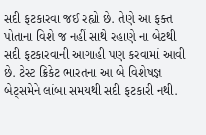સદી ફટકારવા જઈ રહ્યો છે. તેણે આ ફક્ત પોતાના વિશે જ નહીં સાથે રહાણે ના બેટથી સદી ફટકારવાની આગાહી પણ કરવામાં આવી છે. ટેસ્ટ ક્રિકેટ ભારતના આ બે વિશેષજ્ઞ બેટ્‌સમેને લાંબા સમયથી સદી ફટકારી નથી.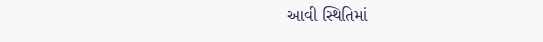આવી સ્થિતિમાં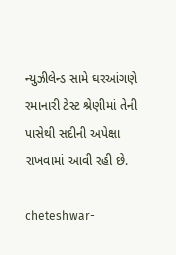ન્યુઝીલેન્ડ સામે ઘરઆંગણે રમાનારી ટેસ્ટ શ્રેણીમાં તેની પાસેથી સદીની અપેક્ષા રાખવામાં આવી રહી છે.

cheteshwar-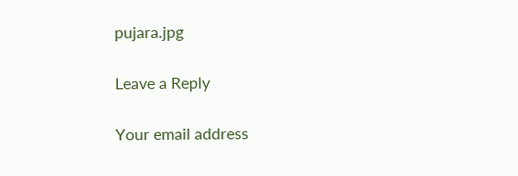pujara.jpg

Leave a Reply

Your email address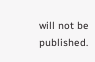will not be published.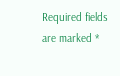Required fields are marked *